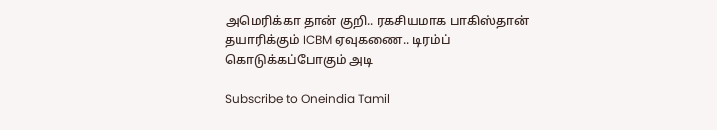அமெரிக்கா தான் குறி.. ரகசியமாக பாகிஸ்தான் தயாரிக்கும் ICBM ஏவுகணை.. டிரம்ப் கொடுக்கப்போகும் அடி

Subscribe to Oneindia Tamil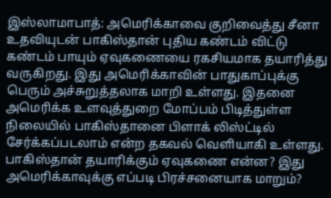இஸ்லாமாபாத்: அமெரிக்காவை குறிவைத்து சீனா உதவியுடன் பாகிஸ்தான் புதிய கண்டம் விட்டு கண்டம் பாயும் ஏவுகணையை ரகசியமாக தயாரித்து வருகிறது. இது அமெரிக்காவின் பாதுகாப்புக்கு பெரும் அச்சுறுத்தலாக மாறி உள்ளது. இதனை அமெரிக்க உளவுத்துறை மோப்பம் பிடித்துள்ள நிலையில் பாகிஸ்தானை பிளாக் லிஸ்ட்டில் சேர்க்கப்படலாம் என்ற தகவல் வெளியாகி உள்ளது. பாகிஸ்தான் தயாரிக்கும் ஏவுகணை என்ன? இது அமெரிக்காவுக்கு எப்படி பிரச்சனையாக மாறும்?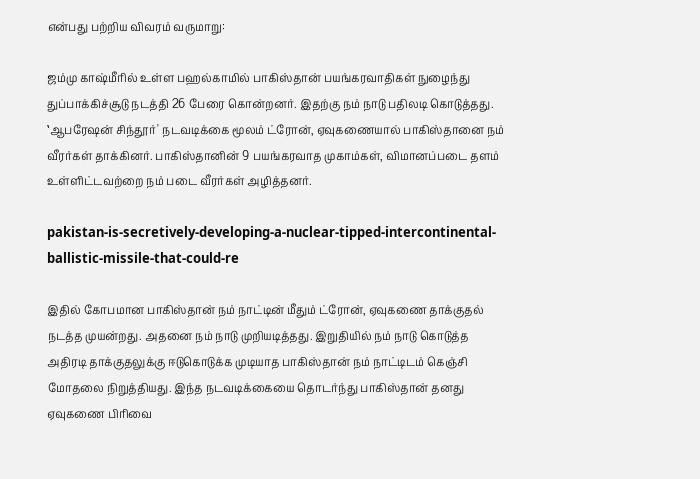என்பது பற்றிய விவரம் வருமாறு:

ஜம்மு காஷ்மீரில் உள்ள பஹல்காமில் பாகிஸ்தான் பயங்கரவாதிகள் நுழைந்து துப்பாக்கிச்சூடு நடத்தி 26 பேரை கொன்றனர். இதற்கு நம் நாடு பதிலடி கொடுத்தது. ‛ஆபரேஷன் சிந்தூர்' நடவடிக்கை மூலம் ட்ரோன், ஏவுகணையால் பாகிஸ்தானை நம் வீரர்கள் தாக்கினர். பாகிஸ்தானின் 9 பயங்கரவாத முகாம்கள், விமானப்படை தளம் உள்ளிட்டவற்றை நம் படை வீரர்கள் அழித்தனர்.

pakistan-is-secretively-developing-a-nuclear-tipped-intercontinental-ballistic-missile-that-could-re

இதில் கோபமான பாகிஸ்தான் நம் நாட்டின் மீதும் ட்ரோன், ஏவுகணை தாக்குதல் நடத்த முயன்றது. அதனை நம் நாடு முறியடித்தது. இறுதியில் நம் நாடு கொடுத்த அதிரடி தாக்குதலுக்கு ஈடுகொடுக்க முடியாத பாகிஸ்தான் நம் நாட்டிடம் கெஞ்சி மோதலை நிறுத்தியது. இந்த நடவடிக்கையை தொடர்ந்து பாகிஸ்தான் தனது ஏவுகணை பிரிவை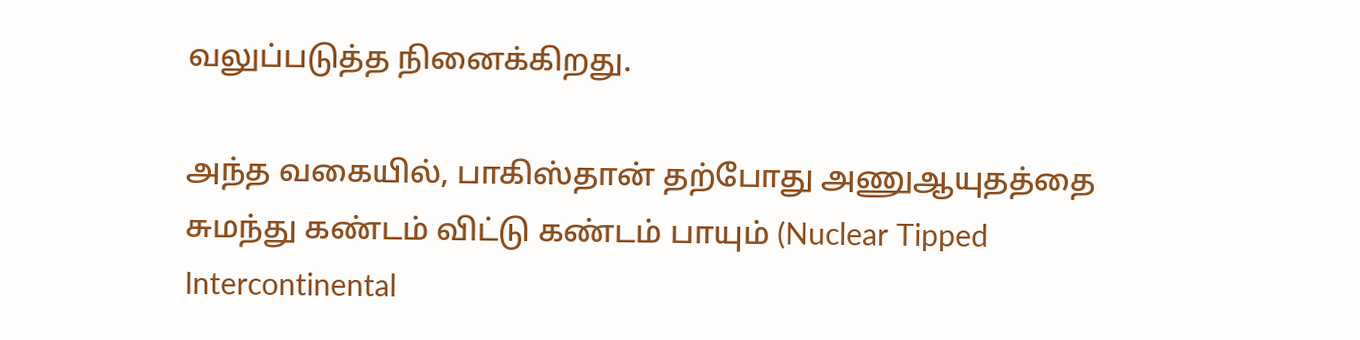வலுப்படுத்த நினைக்கிறது.

அந்த வகையில், பாகிஸ்தான் தற்போது அணுஆயுதத்தை சுமந்து கண்டம் விட்டு கண்டம் பாயும் (Nuclear Tipped Intercontinental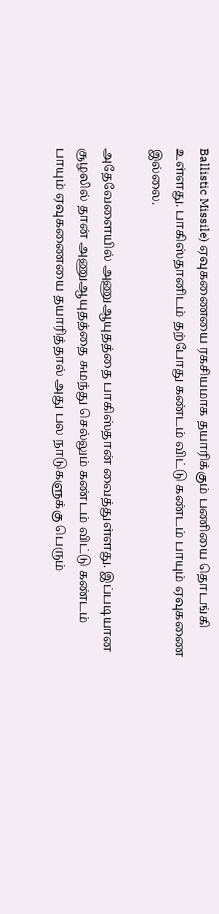Ballistic Missile) ஏவுகணையை ரகசியமாக தயாரிக்கும் பணியை தொடங்கி உள்ளது. பாகிஸ்தானிடம் தற்போது கண்டம் விட்டு கண்டம் பாயும் ஏவுகணை இல்லை.

அதேவேளையில் அணுஆயுதத்தை பாகிஸ்தான் வைத்துள்ளது. இப்படியான சூழலில் தான் அணுஆயுதத்தை சுமந்து செல்லும் கண்டம் விட்டு கண்டம் பாயும் ஏவுகணையை தயாரித்தால் அது பல நாடுகளுக்கு பெரும்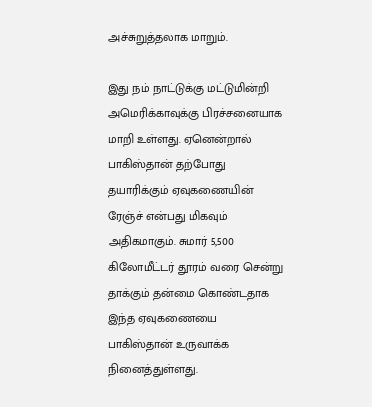அச்சுறுத்தலாக மாறும்.

இது நம் நாட்டுக்கு மட்டுமின்றி அமெரிக்காவுக்கு பிரச்சனையாக மாறி உள்ளது. ஏனென்றால் பாகிஸ்தான் தற்போது தயாரிக்கும் ஏவுகணையின் ரேஞ்ச் என்பது மிகவும் அதிகமாகும். சுமார் 5,500 கிலோமீட்டர் தூரம் வரை சென்று தாக்கும் தன்மை கொண்டதாக இந்த ஏவுகணையை பாகிஸ்தான் உருவாக்க நினைத்துள்ளது.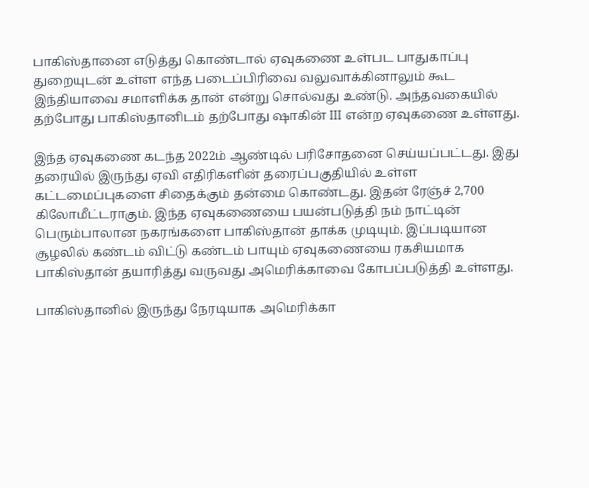பாகிஸ்தானை எடுத்து கொண்டால் ஏவுகணை உள்பட பாதுகாப்பு துறையுடன் உள்ள எந்த படைப்பிரிவை வலுவாக்கினாலும் கூட இந்தியாவை சமாளிக்க தான் என்று சொல்வது உண்டு. அந்தவகையில் தற்போது பாகிஸ்தானிடம் தற்போது ஷாகின் III என்ற ஏவுகணை உள்ளது.

இந்த ஏவுகணை கடந்த 2022ம் ஆண்டில் பரிசோதனை செய்யப்பட்டது. இது தரையில் இருந்து ஏவி எதிரிகளின் தரைப்பகுதியில் உள்ள கட்டமைப்புகளை சிதைக்கும் தன்மை கொண்டது. இதன் ரேஞ்ச் 2,700 கிலோமீட்டராகும். இந்த ஏவுகணையை பயன்படுத்தி நம் நாட்டின் பெரும்பாலான நகரங்களை பாகிஸ்தான் தாக்க முடியும். இப்படியான சூழலில் கண்டம் விட்டு கண்டம் பாயும் ஏவுகணையை ரகசியமாக பாகிஸ்தான் தயாரித்து வருவது அமெரிக்காவை கோபப்படுத்தி உள்ளது.

பாகிஸ்தானில் இருந்து நேரடியாக அமெரிக்கா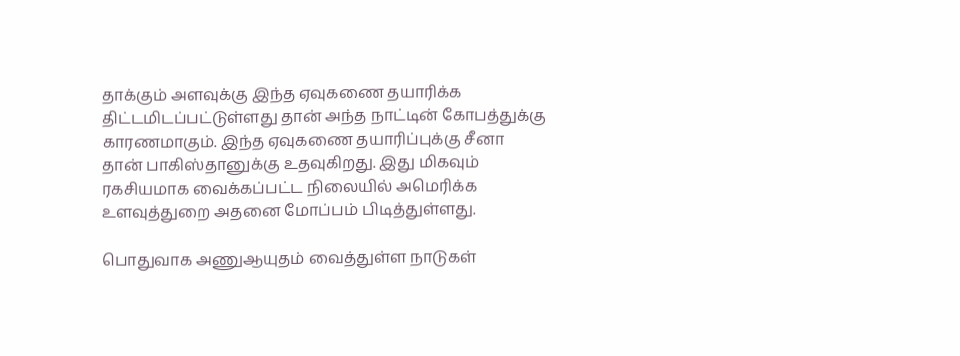தாக்கும் அளவுக்கு இந்த ஏவுகணை தயாரிக்க திட்டமிடப்பட்டுள்ளது தான் அந்த நாட்டின் கோபத்துக்கு காரணமாகும். இந்த ஏவுகணை தயாரிப்புக்கு சீனா தான் பாகிஸ்தானுக்கு உதவுகிறது. இது மிகவும் ரகசியமாக வைக்கப்பட்ட நிலையில் அமெரிக்க உளவுத்துறை அதனை மோப்பம் பிடித்துள்ளது.

பொதுவாக அணுஆயுதம் வைத்துள்ள நாடுகள்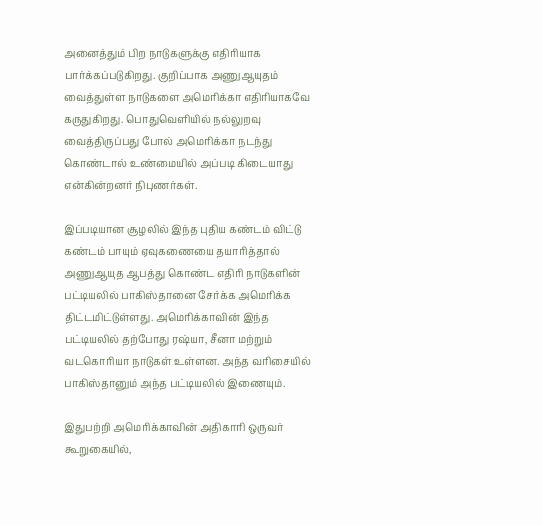அனைத்தும் பிற நாடுகளுக்கு எதிரியாக பார்க்கப்படுகிறது. குறிப்பாக அணுஆயுதம் வைத்துள்ள நாடுகளை அமெரிக்கா எதிரியாகவே கருதுகிறது. பொதுவெளியில் நல்லுறவு வைத்திருப்பது போல் அமெரிக்கா நடந்து கொண்டால் உண்மையில் அப்படி கிடையாது என்கின்றனர் நிபுணர்கள்.

இப்படியான சூழலில் இந்த புதிய கண்டம் விட்டு கண்டம் பாயும் ஏவுகணையை தயாரித்தால் அணுஆயுத ஆபத்து கொண்ட எதிரி நாடுகளின் பட்டியலில் பாகிஸ்தானை சேர்க்க அமெரிக்க திட்டமிட்டுள்ளது. அமெரிக்காவின் இந்த பட்டியலில் தற்போது ரஷ்யா, சீனா மற்றும் வடகொரியா நாடுகள் உள்ளன. அந்த வரிசையில் பாகிஸ்தானும் அந்த பட்டியலில் இணையும்.

இதுபற்றி அமெரிக்காவின் அதிகாரி ஒருவர் கூறுகையில்,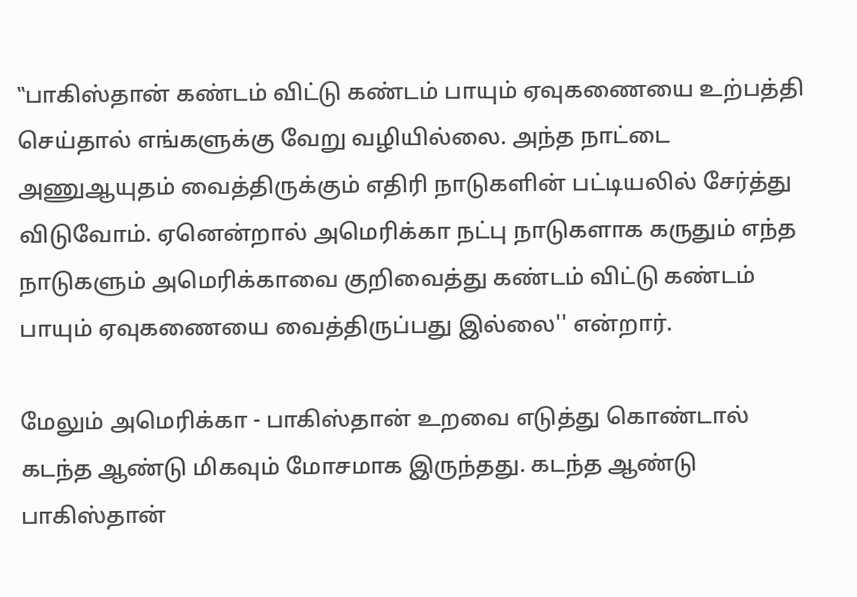‛‛பாகிஸ்தான் கண்டம் விட்டு கண்டம் பாயும் ஏவுகணையை உற்பத்தி செய்தால் எங்களுக்கு வேறு வழியில்லை. அந்த நாட்டை அணுஆயுதம் வைத்திருக்கும் எதிரி நாடுகளின் பட்டியலில் சேர்த்து விடுவோம். ஏனென்றால் அமெரிக்கா நட்பு நாடுகளாக கருதும் எந்த நாடுகளும் அமெரிக்காவை குறிவைத்து கண்டம் விட்டு கண்டம் பாயும் ஏவுகணையை வைத்திருப்பது இல்லை'' என்றார்.

மேலும் அமெரிக்கா - பாகிஸ்தான் உறவை எடுத்து கொண்டால் கடந்த ஆண்டு மிகவும் மோசமாக இருந்தது. கடந்த ஆண்டு பாகிஸ்தான்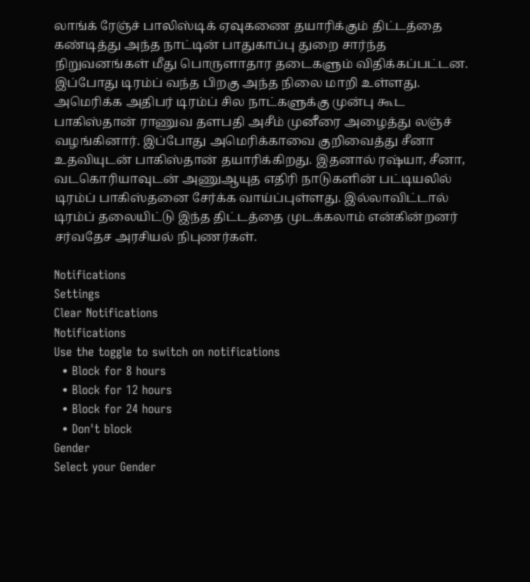லாங்க் ரேஞ்ச் பாலிஸ்டிக் ஏவுகணை தயாரிக்கும் திட்டத்தை கண்டித்து அந்த நாட்டின் பாதுகாப்பு துறை சார்ந்த நிறுவனங்கள் மீது பொருளாதார தடைகளும் விதிக்கப்பட்டன. இப்போது டிரம்ப் வந்த பிறகு அந்த நிலை மாறி உள்ளது. அமெரிக்க அதிபர் டிரம்ப் சில நாட்களுக்கு முன்பு கூட பாகிஸ்தான் ராணுவ தளபதி அசீம் முனீரை அழைத்து லஞ்ச் வழங்கினார். இப்போது அமெரிக்காவை குறிவைத்து சீனா உதவியுடன் பாகிஸ்தான் தயாரிக்கிறது. இதனால் ரஷ்யா, சீனா, வடகொரியாவுடன் அணுஆயுத எதிரி நாடுகளின் பட்டியலில் டிரம்ப் பாகிஸ்தனை சேர்க்க வாய்ப்புள்ளது. இல்லாவிட்டால் டிரம்ப் தலையிட்டு இந்த திட்டத்தை முடக்கலாம் என்கின்றனர் சர்வதேச அரசியல் நிபுணர்கள்.

Notifications
Settings
Clear Notifications
Notifications
Use the toggle to switch on notifications
  • Block for 8 hours
  • Block for 12 hours
  • Block for 24 hours
  • Don't block
Gender
Select your Gender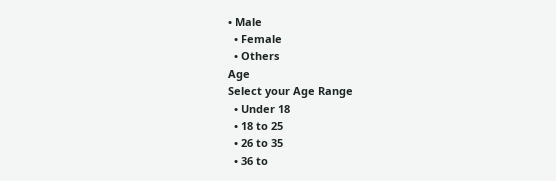• Male
  • Female
  • Others
Age
Select your Age Range
  • Under 18
  • 18 to 25
  • 26 to 35
  • 36 to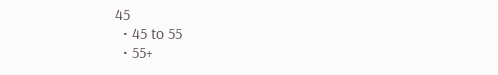45
  • 45 to 55
  • 55+